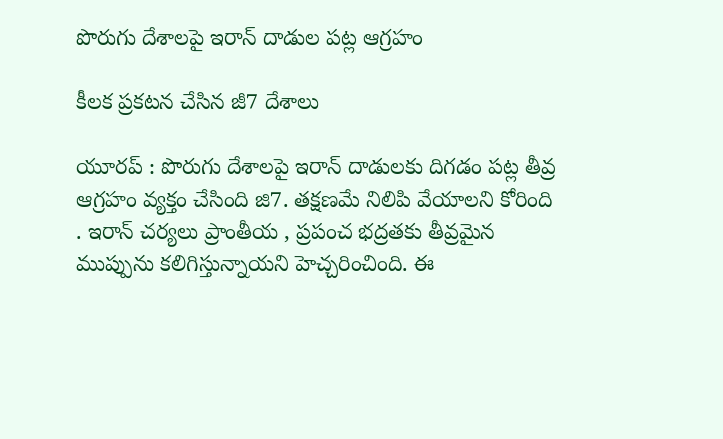పొరుగు దేశాలపై ఇరాన్ దాడుల ప‌ట్ల‌ ఆగ్ర‌హం

కీల‌క ప్ర‌క‌ట‌న చేసిన జీ7 దేశాలు

యూర‌ప్ : పొరుగు దేశాల‌పై ఇరాన్ దాడుల‌కు దిగ‌డం ప‌ట్ల తీవ్ర ఆగ్ర‌హం వ్య‌క్తం చేసింది జి7. తక్షణమే నిలిపి వేయాలని కోరింది . ఇరాన్ చర్యలు ప్రాంతీయ , ప్రపంచ భద్రతకు తీవ్రమైన ముప్పును కలిగిస్తున్నాయని హెచ్చ‌రించింది. ఈ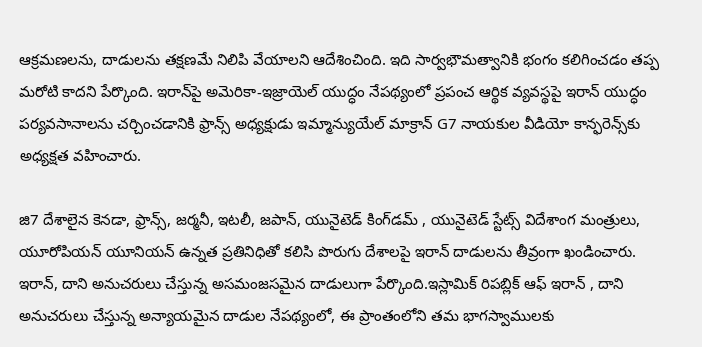ఆక్ర‌మ‌ణ‌ల‌ను, దాడుల‌ను త‌క్ష‌ణ‌మే నిలిపి వేయాల‌ని ఆదేశించింది. ఇది సార్వ‌భౌమ‌త్వానికి భంగం క‌లిగించడం త‌ప్ప మ‌రోటి కాద‌ని పేర్కొంది. ఇరాన్‌పై అమెరికా-ఇజ్రాయెల్ యుద్ధం నేపథ్యంలో ప్రపంచ ఆర్థిక వ్యవస్థపై ఇరాన్ యుద్ధం పర్యవసానాలను చర్చించడానికి ఫ్రాన్స్ అధ్యక్షుడు ఇమ్మాన్యుయేల్ మాక్రాన్ G7 నాయకుల వీడియో కాన్ఫరెన్స్‌కు అధ్యక్షత వహించారు.

జి7 దేశాలైన కెనడా, ఫ్రాన్స్, జర్మనీ, ఇటలీ, జపాన్, యునైటెడ్ కింగ్‌డమ్ , యునైటెడ్ స్టేట్స్ విదేశాంగ మంత్రులు, యూరోపియన్ యూనియన్ ఉన్నత ప్రతినిధితో కలిసి పొరుగు దేశాలపై ఇరాన్ దాడులను తీవ్రంగా ఖండించారు. ఇరాన్, దాని అనుచరులు చేస్తున్న అసమంజ‌స‌మైన దాడులుగా పేర్కొంది.ఇస్లామిక్ రిపబ్లిక్ ఆఫ్ ఇరాన్ , దాని అనుచరులు చేస్తున్న అన్యాయమైన దాడుల నేపథ్యంలో, ఈ ప్రాంతంలోని త‌మ‌ భాగస్వాములకు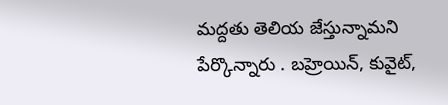మద్దతు తెలియ జేస్తున్నామని పేర్కొన్నారు . బహ్రెయిన్, కువైట్,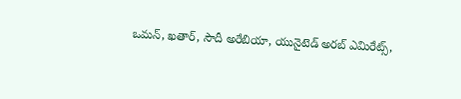ఒమన్, ఖతార్, సౌదీ అరేబియా, యునైటెడ్ అరబ్ ఎమిరేట్స్,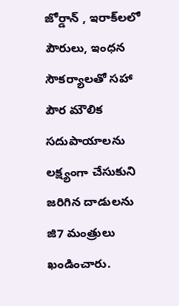జోర్డాన్ , ఇరాక్‌లలో పౌరులు, ఇంధన సౌకర్యాలతో సహా పౌర మౌలిక సదుపాయాలను లక్ష్యంగా చేసుకుని జరిగిన దాడులను జి7 మంత్రులు ఖండించారు.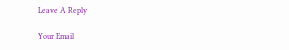Leave A Reply

Your Email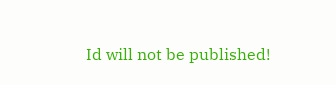Id will not be published!